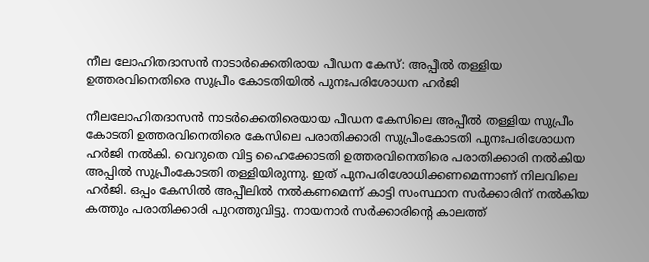നീല ലോഹിതദാസൻ നാടാർക്കെതിരായ പീഡന കേസ്: അപ്പീൽ തള്ളിയ ഉത്തരവിനെതിരെ സുപ്രീം കോടതിയിൽ പുനഃപരിശോധന ഹർജി

നീലലോഹിതദാസൻ നാടർക്കെതിരെയായ പീഡന കേസിലെ അപ്പീൽ തള്ളിയ സുപ്രീം കോടതി ഉത്തരവിനെതിരെ കേസിലെ പരാതിക്കാരി സുപ്രീംകോടതി പുനഃപരിശോധന ഹർജി നൽകി. വെറുതെ വിട്ട ഹൈക്കോടതി ഉത്തരവിനെതിരെ പരാതിക്കാരി നൽകിയ അപ്പിൽ സുപ്രീംകോടതി തള്ളിയിരുന്നു. ഇത് പുനപരിശോധിക്കണമെന്നാണ് നിലവിലെ ഹർജി. ഒപ്പം കേസിൽ അപ്പീലിൽ നൽകണമെന്ന് കാട്ടി സംസ്ഥാന സർക്കാരിന് നൽകിയ കത്തും പരാതിക്കാരി പുറത്തുവിട്ടു. നായനാർ സർക്കാരിന്റെ കാലത്ത്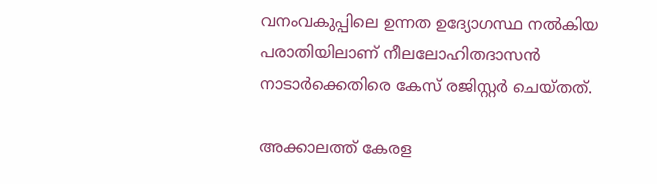വനംവകുപ്പിലെ ഉന്നത ഉദ്യോഗസ്ഥ നൽകിയ പരാതിയിലാണ് നീലലോഹിതദാസൻ നാടാർക്കെതിരെ കേസ് രജിസ്റ്റർ ചെയ്തത്.

അക്കാലത്ത് കേരള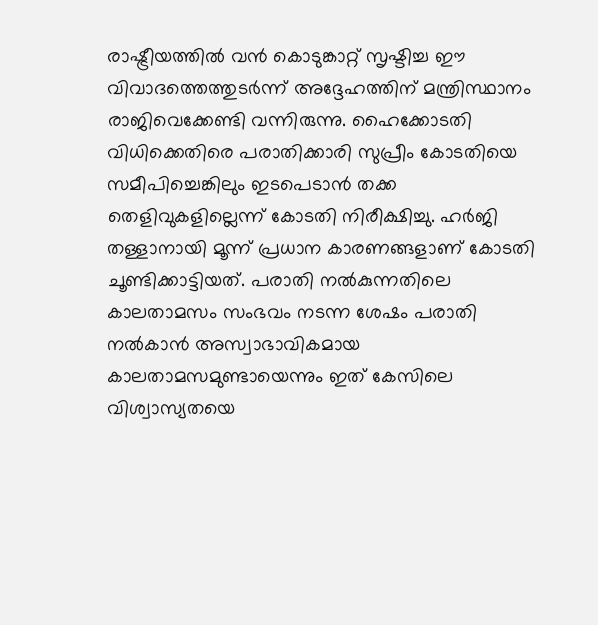രാഷ്ട്രീയത്തിൽ വൻ കൊടുങ്കാറ്റ് സൃഷ്ടിച്ച ഈ വിവാദത്തെത്തുടർന്ന് അദ്ദേഹത്തിന് മന്ത്രിസ്ഥാനം രാജിവെക്കേണ്ടി വന്നിരുന്നു. ഹൈക്കോടതി വിധിക്കെതിരെ പരാതിക്കാരി സുപ്രീം കോടതിയെ സമീപിച്ചെങ്കിലും ഇടപെടാൻ തക്ക തെളിവുകളില്ലെന്ന് കോടതി നിരീക്ഷിച്ചു. ഹർജി തള്ളാനായി മൂന്ന് പ്രധാന കാരണങ്ങളാണ് കോടതി ചൂണ്ടിക്കാട്ടിയത്. പരാതി നൽകുന്നതിലെ കാലതാമസം സംഭവം നടന്ന ശേഷം പരാതി നൽകാൻ അസ്വാഭാവികമായ കാലതാമസമുണ്ടായെന്നും ഇത് കേസിലെ വിശ്വാസ്യതയെ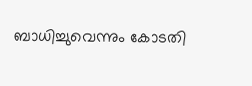ബാധിച്ചുവെന്നും കോടതി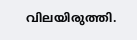വിലയിരുത്തി.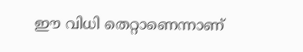ഈ വിധി തെറ്റാണെന്നാണ്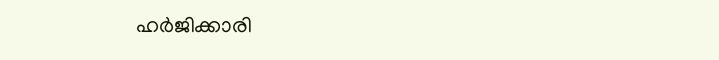ഹർജിക്കാരി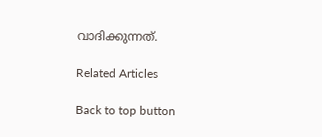വാദിക്കുന്നത്.

Related Articles

Back to top button